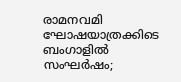രാമനവമി ഘോഷയാത്രക്കിടെ ബംഗാളിൽ സംഘർഷം;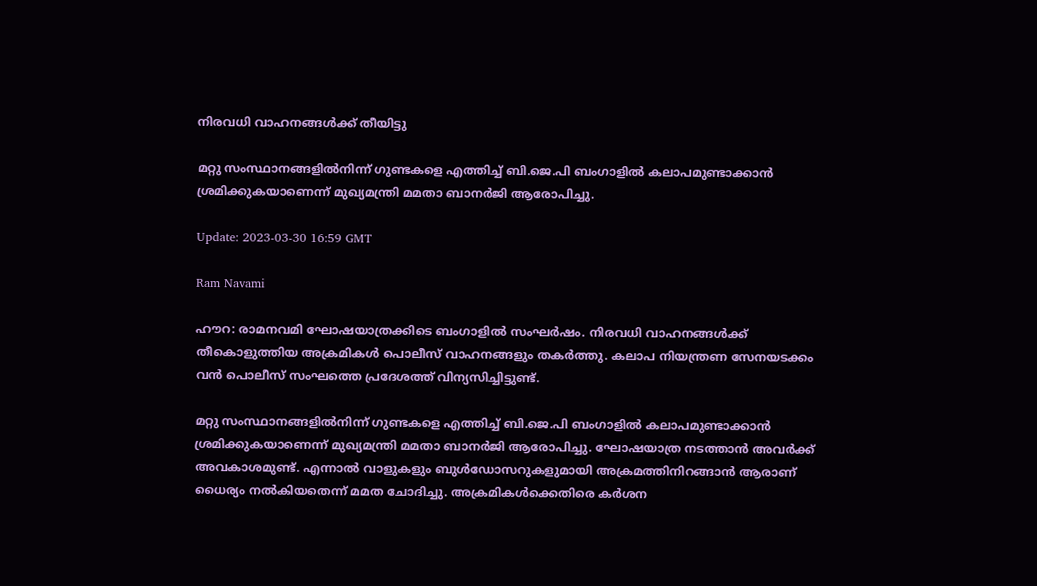നിരവധി വാഹനങ്ങൾക്ക് തീയിട്ടു

മറ്റു സംസ്ഥാനങ്ങളിൽനിന്ന് ഗുണ്ടകളെ എത്തിച്ച് ബി.ജെ.പി ബംഗാളിൽ കലാപമുണ്ടാക്കാൻ ശ്രമിക്കുകയാണെന്ന് മുഖ്യമന്ത്രി മമതാ ബാനർജി ആരോപിച്ചു.

Update: 2023-03-30 16:59 GMT

Ram Navami

ഹൗറ: രാമനവമി ഘോഷയാത്രക്കിടെ ബംഗാളിൽ സംഘർഷം. നിരവധി വാഹനങ്ങൾക്ക് തീകൊളുത്തിയ അക്രമികൾ പൊലീസ് വാഹനങ്ങളും തകർത്തു. കലാപ നിയന്ത്രണ സേനയടക്കം വൻ പൊലീസ് സംഘത്തെ പ്രദേശത്ത് വിന്യസിച്ചിട്ടുണ്ട്.

മറ്റു സംസ്ഥാനങ്ങളിൽനിന്ന് ഗുണ്ടകളെ എത്തിച്ച് ബി.ജെ.പി ബംഗാളിൽ കലാപമുണ്ടാക്കാൻ ശ്രമിക്കുകയാണെന്ന് മുഖ്യമന്ത്രി മമതാ ബാനർജി ആരോപിച്ചു. ഘോഷയാത്ര നടത്താൻ അവർക്ക് അവകാശമുണ്ട്. എന്നാൽ വാളുകളും ബുൾഡോസറുകളുമായി അക്രമത്തിനിറങ്ങാൻ ആരാണ് ധൈര്യം നൽകിയതെന്ന് മമത ചോദിച്ചു. അക്രമികൾക്കെതിരെ കർശന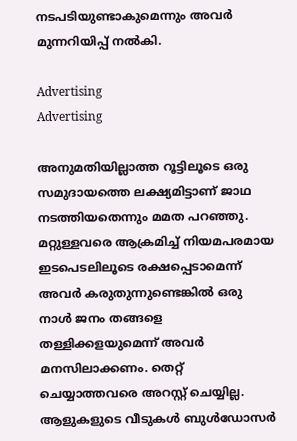നടപടിയുണ്ടാകുമെന്നും അവർ മുന്നറിയിപ്പ് നൽകി.

Advertising
Advertising

അനുമതിയില്ലാത്ത റൂട്ടിലൂടെ ഒരു സമുദായത്തെ ലക്ഷ്യമിട്ടാണ് ജാഥ നടത്തിയതെന്നും മമത പറഞ്ഞു. മറ്റുള്ളവരെ ആക്രമിച്ച് നിയമപരമായ ഇടപെടലിലൂടെ രക്ഷപ്പെടാമെന്ന് അവർ കരുതുന്നുണ്ടെങ്കിൽ ഒരു നാൾ ജനം തങ്ങളെ തള്ളിക്കളയുമെന്ന് അവർ മനസിലാക്കണം. തെറ്റ് ചെയ്യാത്തവരെ അറസ്റ്റ് ചെയ്യില്ല. ആളുകളുടെ വീടുകൾ ബുൾഡോസർ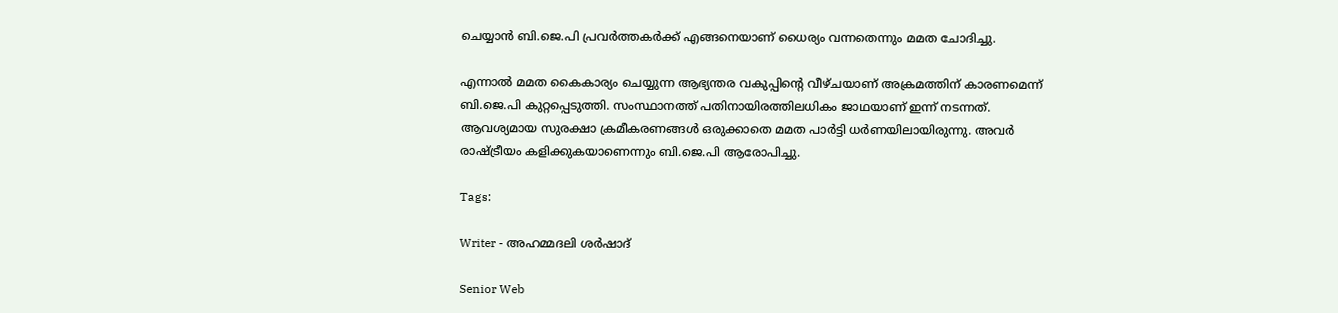ചെയ്യാൻ ബി.ജെ.പി പ്രവർത്തകർക്ക് എങ്ങനെയാണ് ധൈര്യം വന്നതെന്നും മമത ചോദിച്ചു.

എന്നാൽ മമത കൈകാര്യം ചെയ്യുന്ന ആഭ്യന്തര വകുപ്പിന്റെ വീഴ്ചയാണ് അക്രമത്തിന് കാരണമെന്ന് ബി.ജെ.പി കുറ്റപ്പെടുത്തി. സംസ്ഥാനത്ത് പതിനായിരത്തിലധികം ജാഥയാണ് ഇന്ന് നടന്നത്. ആവശ്യമായ സുരക്ഷാ ക്രമീകരണങ്ങൾ ഒരുക്കാതെ മമത പാർട്ടി ധർണയിലായിരുന്നു. അവർ രാഷ്ട്രീയം കളിക്കുകയാണെന്നും ബി.ജെ.പി ആരോപിച്ചു.

Tags:

Writer - അഹമ്മദലി ശര്‍ഷാദ്

Senior Web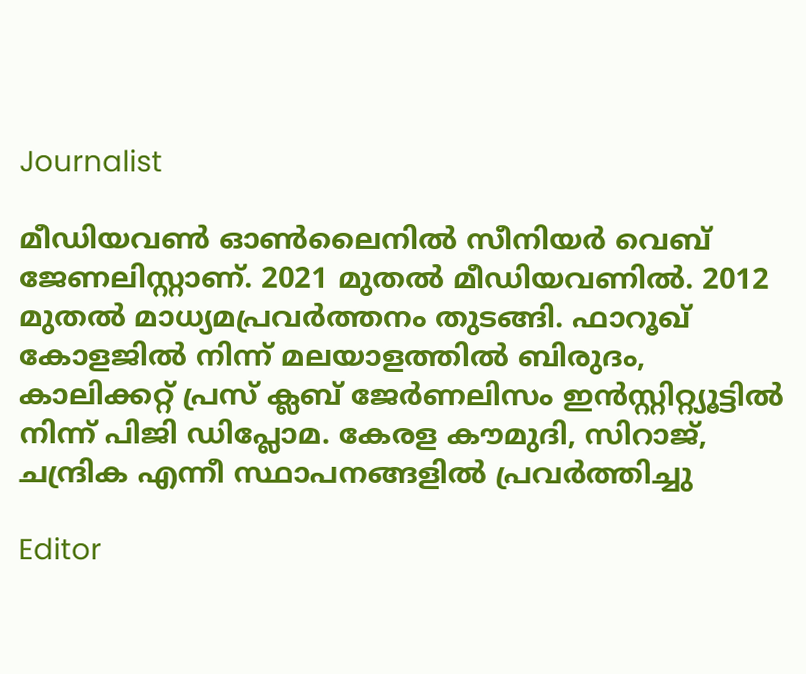Journalist

മീഡിയവൺ ഓൺലൈനിൽ സീനിയർ വെബ് ജേണലിസ്റ്റാണ്. 2021 മുതൽ മീഡിയവണിൽ. 2012 മുതൽ മാധ്യമപ്രവർത്തനം തുടങ്ങി. ഫാറൂഖ് കോളജിൽ നിന്ന് മലയാളത്തിൽ ബിരുദം, കാലിക്കറ്റ് പ്രസ് ക്ലബ് ജേർണലിസം ഇൻസ്റ്റിറ്റ്യൂട്ടിൽ നിന്ന് പിജി ഡിപ്ലോമ. കേരള കൗമുദി, സിറാജ്, ചന്ദ്രിക എന്നീ സ്ഥാപനങ്ങളിൽ പ്രവർത്തിച്ചു

Editor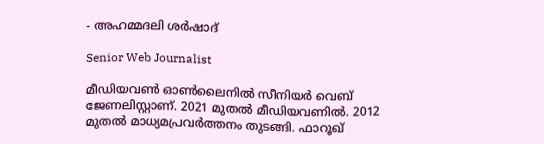- അഹമ്മദലി ശര്‍ഷാദ്

Senior Web Journalist

മീഡിയവൺ ഓൺലൈനിൽ സീനിയർ വെബ് ജേണലിസ്റ്റാണ്. 2021 മുതൽ മീഡിയവണിൽ. 2012 മുതൽ മാധ്യമപ്രവർത്തനം തുടങ്ങി. ഫാറൂഖ്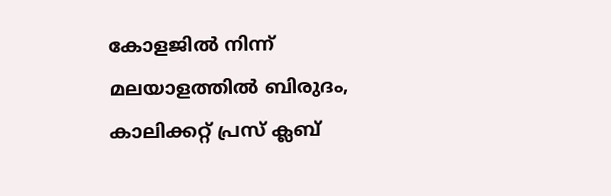കോളജിൽ നിന്ന് മലയാളത്തിൽ ബിരുദം, കാലിക്കറ്റ് പ്രസ് ക്ലബ്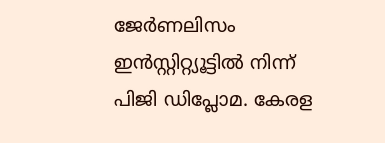ജേർണലിസം ഇൻസ്റ്റിറ്റ്യൂട്ടിൽ നിന്ന് പിജി ഡിപ്ലോമ. കേരള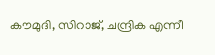കൗമുദി, സിറാജ്, ചന്ദ്രിക എന്നീ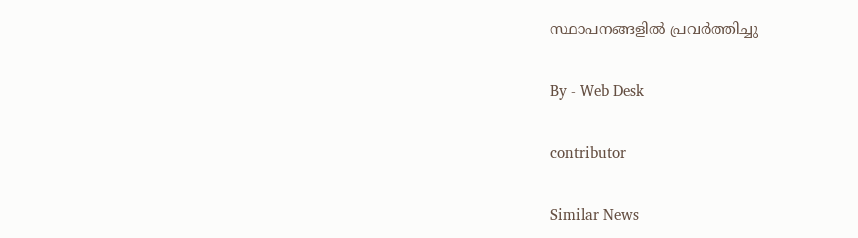സ്ഥാപനങ്ങളിൽ പ്രവർത്തിച്ചു

By - Web Desk

contributor

Similar News